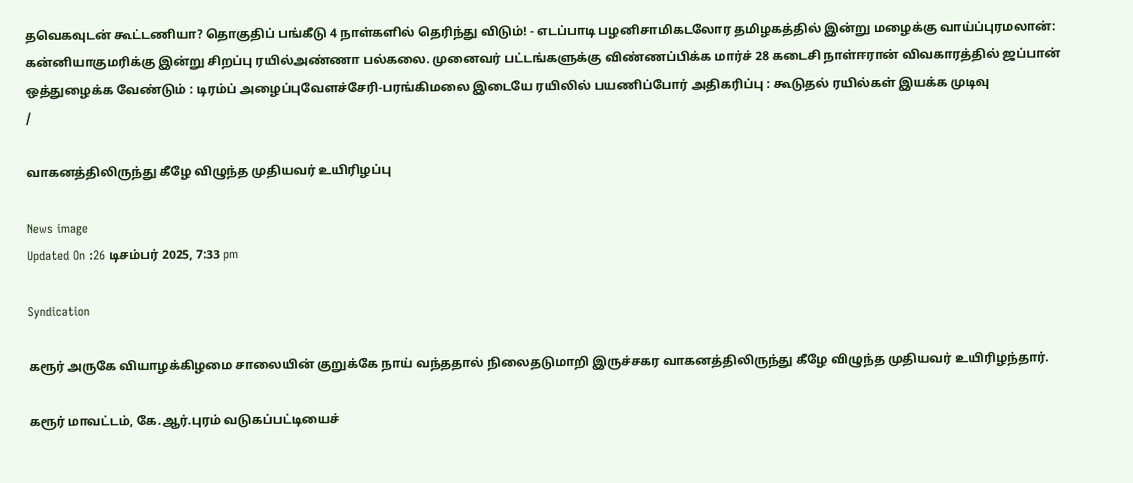தவெகவுடன் கூட்டணியா? தொகுதிப் பங்கீடு 4 நாள்களில் தெரிந்து விடும்! - எடப்பாடி பழனிசாமிகடலோர தமிழகத்தில் இன்று மழைக்கு வாய்ப்புரமலான்: கன்னியாகுமரிக்கு இன்று சிறப்பு ரயில்அண்ணா பல்கலை. முனைவர் பட்டங்களுக்கு விண்ணப்பிக்க மார்ச் 28 கடைசி நாள்ஈரான் விவகாரத்தில் ஜப்பான் ஒத்துழைக்க வேண்டும் : டிரம்ப் அழைப்புவேளச்சேரி-பரங்கிமலை இடையே ரயிலில் பயணிப்போர் அதிகரிப்பு : கூடுதல் ரயில்கள் இயக்க முடிவு
/

வாகனத்திலிருந்து கீழே விழுந்த முதியவர் உயிரிழப்பு

News image
Updated On :26 டிசம்பர் 2025, 7:33 pm

Syndication

கரூர் அருகே வியாழக்கிழமை சாலையின் குறுக்கே நாய் வந்ததால் நிலைதடுமாறி இருச்சகர வாகனத்திலிருந்து கீழே விழுந்த முதியவர் உயிரிழந்தார்.

கரூர் மாவட்டம், கே.ஆர்.புரம் வடுகப்பட்டியைச்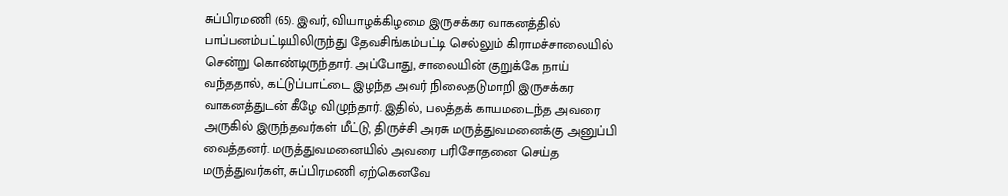சுப்பிரமணி (65). இவர், வியாழக்கிழமை இருசக்கர வாகனத்தில் பாப்பனம்பட்டியிலிருந்து தேவசிங்கம்பட்டி செல்லும் கிராமச்சாலையில் சென்று கொண்டிருந்தார். அப்போது, சாலையின் குறுக்கே நாய் வந்ததால், கட்டுப்பாட்டை இழந்த அவர் நிலைதடுமாறி இருசக்கர வாகனத்துடன் கீழே விழுந்தார். இதில், பலத்தக் காயமடைந்த அவரை அருகில் இருந்தவர்கள் மீட்டு, திருச்சி அரசு மருத்துவமனைக்கு அனுப்பி வைத்தனர். மருத்துவமனையில் அவரை பரிசோதனை செய்த மருத்துவர்கள், சுப்பிரமணி ஏற்கெனவே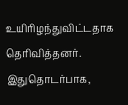உயிரிழந்துவிட்டதாக தெரிவித்தனர். இதுதொடர்பாக,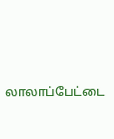லாலாப்பேட்டை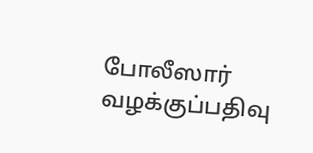போலீஸார் வழக்குப்பதிவு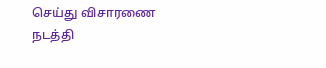செய்து விசாரணை நடத்தி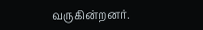வருகின்றனர்.